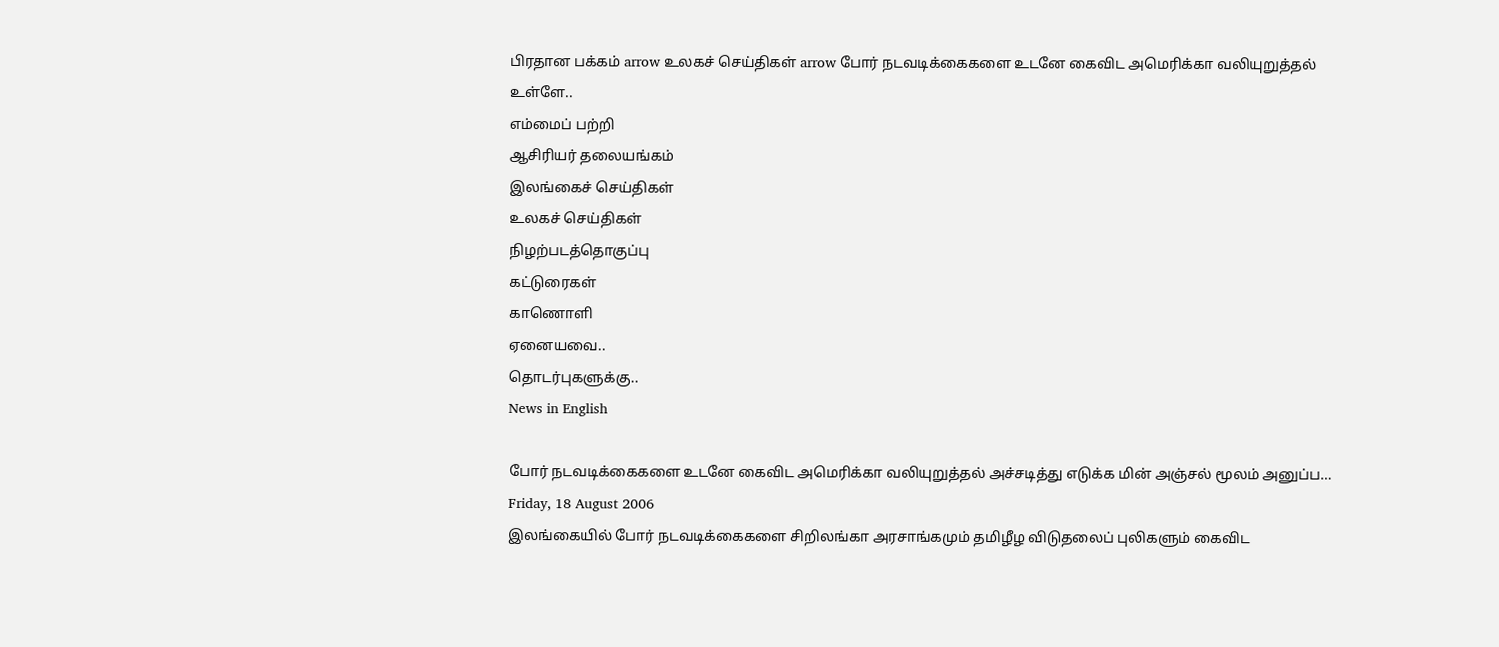பிரதான பக்கம் arrow உலகச் செய்திகள் arrow போர் நடவடிக்கைகளை உடனே கைவிட அமெரிக்கா வலியுறுத்தல்
உள்ளே..
எம்மைப் பற்றி
ஆசிரியர் தலையங்கம்
இலங்கைச் செய்திகள்
உலகச் செய்திகள்
நிழற்படத்தொகுப்பு
கட்டுரைகள்
காணொளி
ஏனையவை..
தொடர்புகளுக்கு..
News in English

போர் நடவடிக்கைகளை உடனே கைவிட அமெரிக்கா வலியுறுத்தல் அச்சடித்து எடுக்க மின் அஞ்சல் மூலம் அனுப்ப…
Friday, 18 August 2006
இலங்கையில் போர் நடவடிக்கைகளை சிறிலங்கா அரசாங்கமும் தமிழீழ விடுதலைப் புலிகளும் கைவிட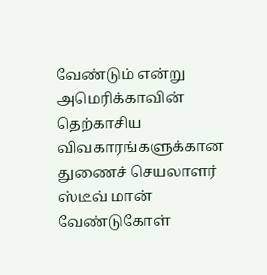வேண்டும் என்று அமெரிக்காவின் தெற்காசிய விவகாரங்களுக்கான துணைச் செயலாளர் ஸ்டீவ் மான் வேண்டுகோள்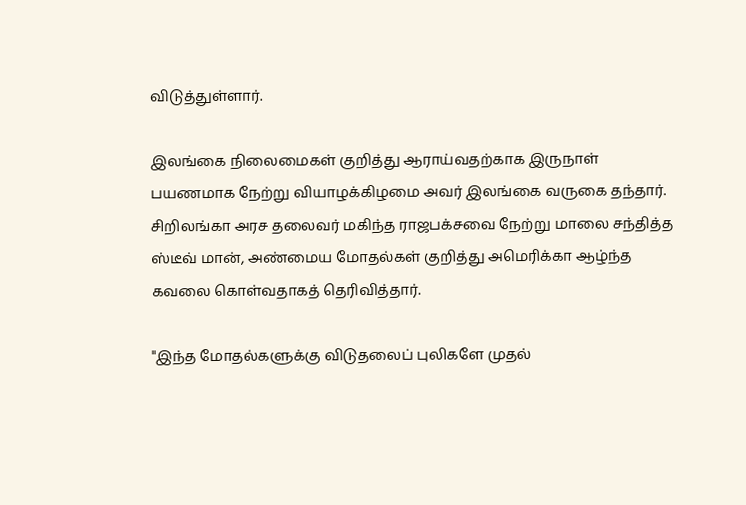விடுத்துள்ளார்.

இலங்கை நிலைமைகள் குறித்து ஆராய்வதற்காக இருநாள் பயணமாக நேற்று வியாழக்கிழமை அவர் இலங்கை வருகை தந்தார்.
சிறிலங்கா அரச தலைவர் மகிந்த ராஜபக்சவை நேற்று மாலை சந்தித்த ஸ்டீவ் மான், அண்மைய மோதல்கள் குறித்து அமெரிக்கா ஆழ்ந்த கவலை கொள்வதாகத் தெரிவித்தார்.

"இந்த மோதல்களுக்கு விடுதலைப் புலிகளே முதல்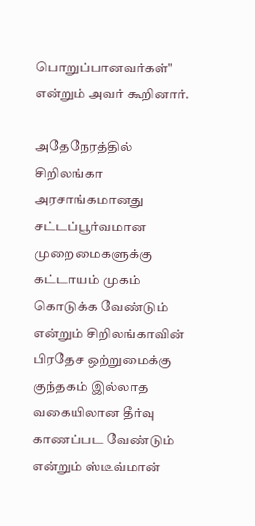பொறுப்பானவர்கள்" என்றும் அவர் கூறினார்.

அதேநேரத்தில் சிறிலங்கா அரசாங்கமானது சட்டப்பூர்வமான முறைமைகளுக்கு கட்டாயம் முகம் கொடுக்க வேண்டும் என்றும் சிறிலங்காவின் பிரதேச ஒற்றுமைக்கு குந்தகம் இல்லாத வகையிலான தீர்வு காணப்பட வேண்டும் என்றும் ஸ்டீவ்மான்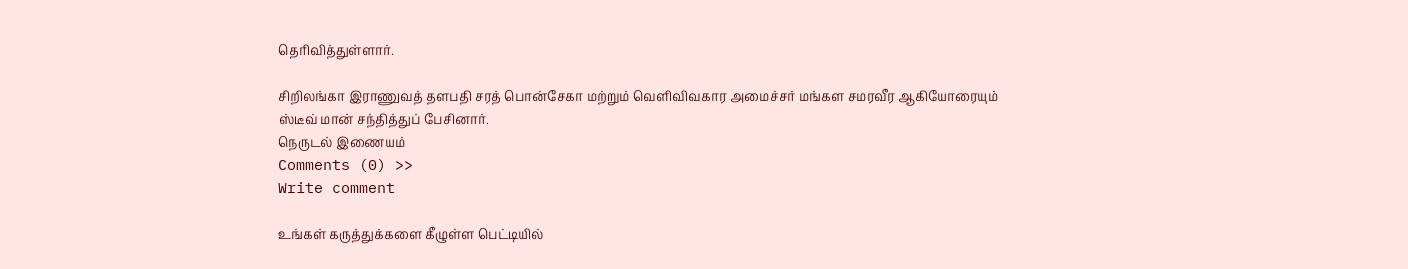தெரிவித்துள்ளார்.

சிறிலங்கா இராணுவத் தளபதி சரத் பொன்சேகா மற்றும் வெளிவிவகார அமைச்சர் மங்கள சமரவீர ஆகியோரையும் ஸ்டீவ் மான் சந்தித்துப் பேசினார்.
நெருடல் இணையம்
Comments (0) >>
Write comment

உங்கள் கருத்துக்களை கீழுள்ள பெட்டியில்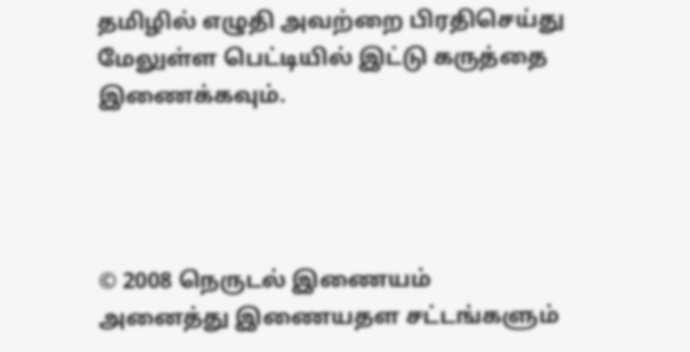தமிழில் எழுதி அவற்றை பிரதிசெய்து மேலுள்ள பெட்டியில் இட்டு கருத்தை இணைக்கவும்.




© 2008 நெருடல் இணையம்
அனைத்து இணையதள சட்டங்களும்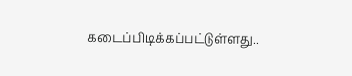கடைப்பிடிக்கப்பட்டுள்ளது..